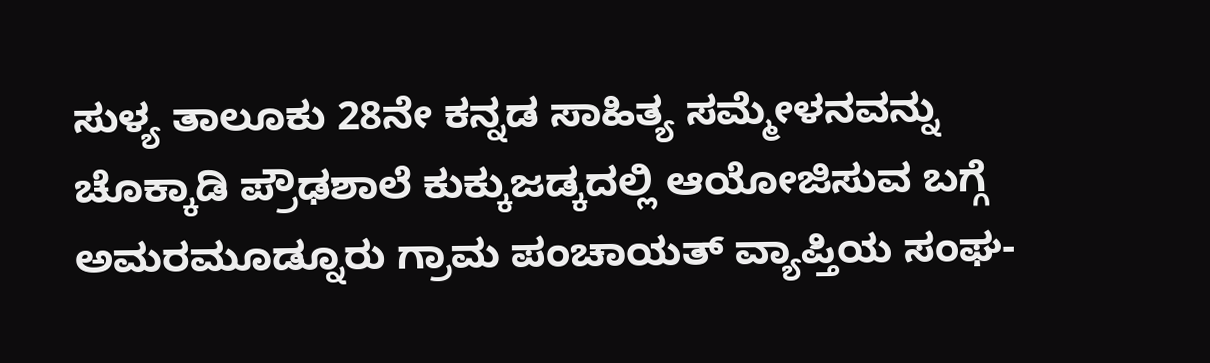ಸುಳ್ಯ ತಾಲೂಕು 28ನೇ ಕನ್ನಡ ಸಾಹಿತ್ಯ ಸಮ್ಮೇಳನವನ್ನು ಚೊಕ್ಕಾಡಿ ಪ್ರೌಢಶಾಲೆ ಕುಕ್ಕುಜಡ್ಕದಲ್ಲಿ ಆಯೋಜಿಸುವ ಬಗ್ಗೆ ಅಮರಮೂಡ್ನೂರು ಗ್ರಾಮ ಪಂಚಾಯತ್ ವ್ಯಾಪ್ತಿಯ ಸಂಘ-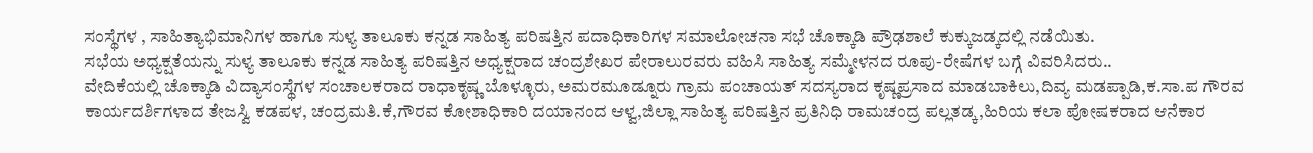ಸಂಸ್ಥೆಗಳ , ಸಾಹಿತ್ಯಾಭಿಮಾನಿಗಳ ಹಾಗೂ ಸುಳ್ಯ ತಾಲೂಕು ಕನ್ನಡ ಸಾಹಿತ್ಯ ಪರಿಷತ್ತಿನ ಪದಾಧಿಕಾರಿಗಳ ಸಮಾಲೋಚನಾ ಸಭೆ ಚೊಕ್ಕಾಡಿ ಪ್ರೌಢಶಾಲೆ ಕುಕ್ಕುಜಡ್ಕದಲ್ಲಿ ನಡೆಯಿತು.
ಸಭೆಯ ಅಧ್ಯಕ್ಷತೆಯನ್ನು ಸುಳ್ಯ ತಾಲೂಕು ಕನ್ನಡ ಸಾಹಿತ್ಯ ಪರಿಷತ್ತಿನ ಅಧ್ಯಕ್ಷರಾದ ಚಂದ್ರಶೇಖರ ಪೇರಾಲುರವರು ವಹಿಸಿ ಸಾಹಿತ್ಯ ಸಮ್ಮೇಳನದ ರೂಪು-ರೇಷೆಗಳ ಬಗ್ಗೆ ವಿವರಿಸಿದರು..
ವೇದಿಕೆಯಲ್ಲಿ ಚೊಕ್ಕಾಡಿ ವಿದ್ಯಾಸಂಸ್ಥೆಗಳ ಸಂಚಾಲಕರಾದ ರಾಧಾಕೃಷ್ಣ ಬೊಳ್ಳೂರು, ಅಮರಮೂಡ್ನೂರು ಗ್ರಾಮ ಪಂಚಾಯತ್ ಸದಸ್ಯರಾದ ಕೃಷ್ಣಪ್ರಸಾದ ಮಾಡಬಾಕಿಲು,ದಿವ್ಯ ಮಡಪ್ಪಾಡಿ,ಕ.ಸಾ.ಪ ಗೌರವ ಕಾರ್ಯದರ್ಶಿಗಳಾದ ತೇಜಸ್ವಿ ಕಡಪಳ, ಚಂದ್ರಮತಿ.ಕೆ,ಗೌರವ ಕೋಶಾಧಿಕಾರಿ ದಯಾನಂದ ಆಳ್ವ,ಜಿಲ್ಲಾ ಸಾಹಿತ್ಯ ಪರಿಷತ್ತಿನ ಪ್ರತಿನಿಧಿ ರಾಮಚಂದ್ರ ಪಲ್ಲತಡ್ಕ,ಹಿರಿಯ ಕಲಾ ಪೋಷಕರಾದ ಆನೆಕಾರ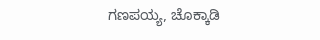ಗಣಪಯ್ಯ, ಚೊಕ್ಕಾಡಿ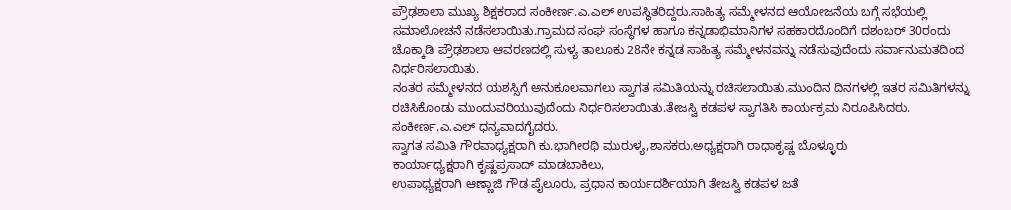ಪ್ರೌಢಶಾಲಾ ಮುಖ್ಯ ಶಿಕ್ಷಕರಾದ ಸಂಕೀರ್ಣ.ಎ.ಎಲ್ ಉಪಸ್ಥಿತರಿದ್ದರು.ಸಾಹಿತ್ಯ ಸಮ್ಮೇಳನದ ಆಯೋಜನೆಯ ಬಗ್ಗೆ ಸಭೆಯಲ್ಲಿ ಸಮಾಲೋಚನೆ ನಡೆಸಲಾಯಿತು.ಗ್ರಾಮದ ಸಂಘ ಸಂಸ್ಥೆಗಳ ಹಾಗೂ ಕನ್ನಡಾಭಿಮಾನಿಗಳ ಸಹಕಾರದೊಂದಿಗೆ ದಶಂಬರ್ 30ರಂದು ಚೊಕ್ಕಾಡಿ ಪ್ರೌಢಶಾಲಾ ಆವರಣದಲ್ಲಿ ಸುಳ್ಯ ತಾಲೂಕು 28ನೇ ಕನ್ನಡ ಸಾಹಿತ್ಯ ಸಮ್ಮೇಳನವನ್ನು ನಡೆಸುವುದೆಂದು ಸರ್ವಾನುಮತದಿಂದ ನಿರ್ಧರಿಸಲಾಯಿತು.
ನಂತರ ಸಮ್ಮೇಳನದ ಯಶಸ್ಸಿಗೆ ಅನುಕೂಲವಾಗಲು ಸ್ವಾಗತ ಸಮಿತಿಯನ್ನು ರಚಿಸಲಾಯಿತು.ಮುಂದಿನ ದಿನಗಳಲ್ಲಿ ಇತರ ಸಮಿತಿಗಳನ್ನು ರಚಿಸಿಕೊಂಡು ಮುಂದುವರಿಯುವುದೆಂದು ನಿರ್ಧರಿಸಲಾಯಿತು.ತೇಜಸ್ವಿ ಕಡಪಳ ಸ್ವಾಗತಿಸಿ ಕಾರ್ಯಕ್ರಮ ನಿರೂಪಿಸಿದರು. ಸಂಕೀರ್ಣ.ಎ.ಎಲ್ ಧನ್ಯವಾದಗೈದರು.
ಸ್ವಾಗತ ಸಮಿತಿ ಗೌರವಾಧ್ಯಕ್ಷರಾಗಿ ಕು.ಭಾಗೀರಥಿ ಮುರುಳ್ಯ,ಶಾಸಕರು.ಅಧ್ಯಕ್ಷರಾಗಿ ರಾಧಾಕೃಷ್ಣ ಬೊಳ್ಳೂರು
ಕಾರ್ಯಾಧ್ಯಕ್ಷರಾಗಿ ಕೃಷ್ಣಪ್ರಸಾದ್ ಮಾಡಬಾಕಿಲು,
ಉಪಾಧ್ಯಕ್ಷರಾಗಿ ಆಣ್ಣಾಜಿ ಗೌಡ ಪೈಲೂರು, ಪ್ರಧಾನ ಕಾರ್ಯದರ್ಶಿಯಾಗಿ ತೇಜಸ್ವಿ ಕಡಪಳ ಜತೆ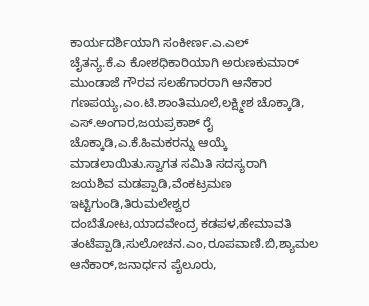ಕಾರ್ಯದರ್ಶಿಯಾಗಿ ಸಂಕೀರ್ಣ.ಎ.ಎಲ್
ಚೈತನ್ಯ.ಕೆ.ಎ ಕೋಶಧಿಕಾರಿಯಾಗಿ ಅರುಣಕುಮಾರ್ ಮುಂಡಾಜೆ ಗೌರವ ಸಲಹೆಗಾರರಾಗಿ ಆನೆಕಾರ ಗಣಪಯ್ಯ,ಎಂ.ಟಿ.ಶಾಂತಿಮೂಲೆ,ಲಕ್ಷ್ಮೀಶ ಚೊಕ್ಕಾಡಿ, ಎಸ್.ಅಂಗಾರ,ಜಯಪ್ರಕಾಶ್ ರೈ ಚೊಕ್ಕಾಡಿ,ಎ.ಕೆ.ಹಿಮಕರನ್ನು ಆಯ್ಕೆ ಮಾಡಲಾಯಿತು.ಸ್ವಾಗತ ಸಮಿತಿ ಸದಸ್ಯರಾಗಿ
ಜಯಶಿವ ಮಡಪ್ಪಾಡಿ,ವೆಂಕಟ್ರಮಣ ಇಟ್ಟಿಗುಂಡಿ,ತಿರುಮಲೇಶ್ವರ ದಂಬೆತೋಟ,ಯಾದವೇಂದ್ರ ಕಡಪಳ,ಹೇಮಾವತಿ ತಂಟೆಪ್ಪಾಡಿ,ಸುಲೋಚನ.ಎಂ,ರೂಪವಾಣಿ.ಬಿ,ಶ್ಯಾಮಲ ಆನೆಕಾರ್,ಜನಾರ್ಧನ ಪೈಲೂರು,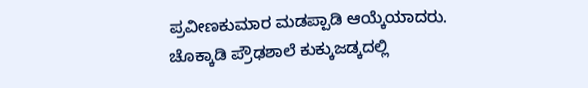ಪ್ರವೀಣಕುಮಾರ ಮಡಪ್ಪಾಡಿ ಆಯ್ಕೆಯಾದರು.
ಚೊಕ್ಕಾಡಿ ಪ್ರೌಢಶಾಲೆ ಕುಕ್ಕುಜಡ್ಕದಲ್ಲಿ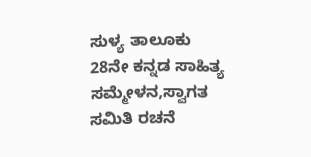ಸುಳ್ಯ ತಾಲೂಕು 28ನೇ ಕನ್ನಡ ಸಾಹಿತ್ಯ ಸಮ್ಮೇಳನ,ಸ್ವಾಗತ ಸಮಿತಿ ರಚನೆ